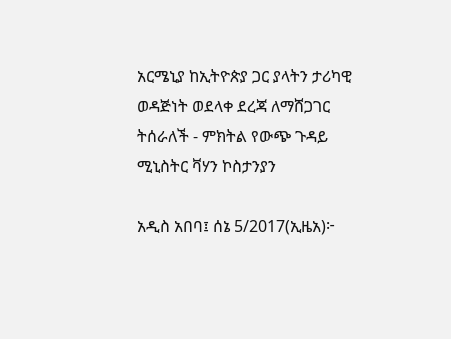አርሜኒያ ከኢትዮጵያ ጋር ያላትን ታሪካዊ ወዳጅነት ወደላቀ ደረጃ ለማሸጋገር ትሰራለች - ምክትል የውጭ ጉዳይ ሚኒስትር ቫሃን ኮስታንያን

አዲስ አበባ፤ ሰኔ 5/2017(ኢዜአ)፦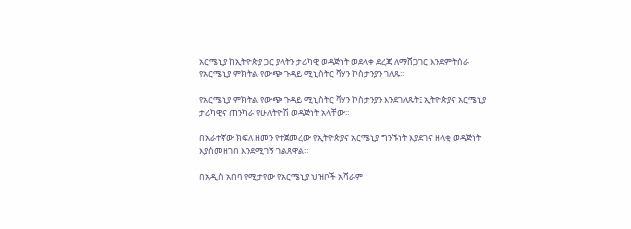አርሜኒያ ከኢትዮጵያ ጋር ያላትን ታሪካዊ ወዳጅነት ወደላቀ ደረጃ ለማሸጋገር እንደምትሰራ የአርሜኒያ ምክትል የውጭ ጉዳይ ሚኒስትር ቫሃን ኮስታንያን ገለጹ።

የአርሜኒያ ምክትል የውጭ ጉዳይ ሚኒስትር ቫሃን ኮስታንያን እንደገለጹት፤ ኢትዮጵያና አርሜኒያ ታሪካዊና ጠንካራ የሁለትዮሽ ወዳጅነት አላቸው።

በአራተኛው ክፍለ ዘመን የተጀመረው የኢትዮጵያና አርሜኒያ ግንኙነት እያደገና ዘላቂ ወዳጅነት እያስመዘገበ እንደሚገኝ ገልጸዋል።

በአዲስ አበባ የሚታየው የአርሜኒያ ህዝቦች አሻራም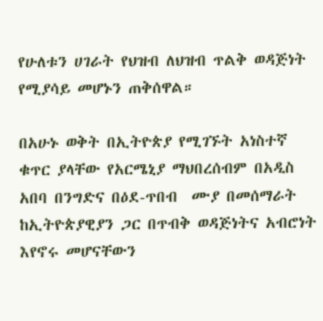የሁለቱን ሀገራት የህዝብ ለህዝብ ጥልቅ ወዳጅነት የሚያሳይ መሆኑን ጠቅሰዋል።

በአሁኑ ወቅት በኢትዮጵያ የሚገኙት አነስተኛ ቁጥር ያላቸው የአርሜኒያ ማህበረሰብም በአዲስ አበባ በንግድና በዕደ-ጥበብ  ሙያ በመሰማራት ከኢትዮጵያዊያን ጋር በጥብቅ ወዳጅነትና አብሮነት እየኖሩ መሆናቸውን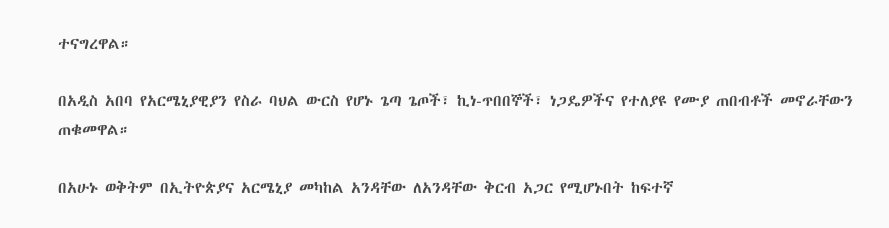ተናግረዋል።

በአዲስ አበባ የአርሜኒያዊያን የስራ ባህል ውርስ የሆኑ ጌጣ ጌጦች፣ ኪነ-ጥበበኞች፣ ነጋዴዎችና የተለያዩ የሙያ ጠበብቶች መኖራቸውን ጠቁመዋል።

በአሁኑ ወቅትም በኢትዮጵያና አርሜኒያ መካከል አንዳቸው ለአንዳቸው ቅርብ አጋር የሚሆኑበት ከፍተኛ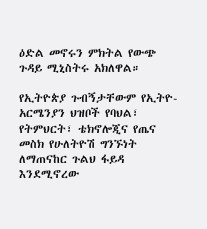ዕድል መኖሩን ምክትል የውጭ ጉዳይ ሚኒስትሩ አክለዋል።

የኢትዮጵያ ጉብኝታቸውም የኢትዮ-አርሜንያን ህዝቦች የባህል፣ የትምህርት፣ ቴክኖሎጂና የጤና መስክ የሁለትዮሽ ግንኙነት ለማጠናከር ጉልህ ፋይዳ እንደሚኖረው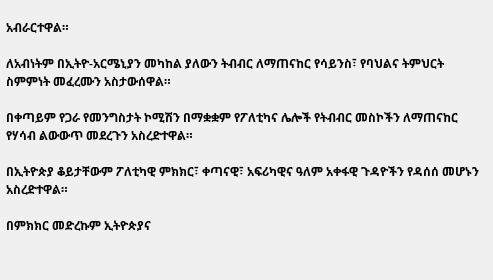አብራርተዋል።

ለአብነትም በኢትዮ-አርሜኒያን መካከል ያለውን ትብብር ለማጠናከር የሳይንስ፣ የባህልና ትምህርት ስምምነት መፈረሙን አስታውሰዋል።

በቀጣይም የጋራ የመንግስታት ኮሚሽን በማቋቋም የፖለቲካና ሌሎች የትብብር መስኮችን ለማጠናከር የሃሳብ ልውውጥ መደረጉን አስረድተዋል።

በኢትዮጵያ ቆይታቸውም ፖለቲካዊ ምክክር፣ ቀጣናዊ፣ አፍሪካዊና ዓለም አቀፋዊ ጉዳዮችን የዳሰሰ መሆኑን አስረድተዋል።

በምክክር መድረኩም ኢትዮጵያና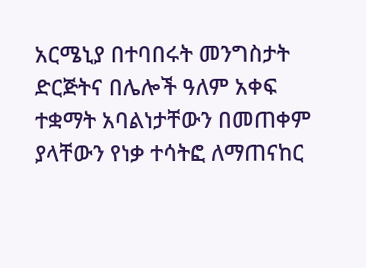አርሜኒያ በተባበሩት መንግስታት ድርጅትና በሌሎች ዓለም አቀፍ ተቋማት አባልነታቸውን በመጠቀም ያላቸውን የነቃ ተሳትፎ ለማጠናከር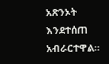አጽንኦት እንደተሰጠ አብራርተዋል።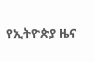የኢትዮጵያ ዜና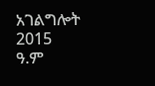አገልግሎት
2015
ዓ.ም